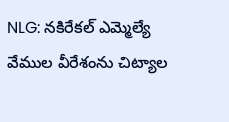NLG: నకిరేకల్ ఎమ్మెల్యే వేముల వీరేశంను చిట్యాల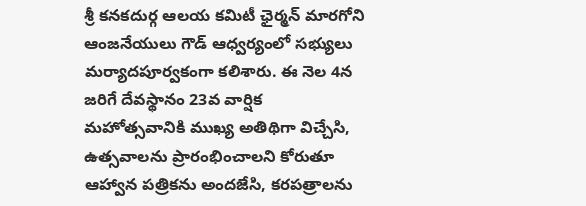శ్రీ కనకదుర్గ ఆలయ కమిటీ ఛైర్మన్ మారగోని ఆంజనేయులు గౌడ్ ఆధ్వర్యంలో సభ్యులు మర్యాదపూర్వకంగా కలిశారు. ఈ నెల 4న జరిగే దేవస్థానం 23వ వార్షిక మహోత్సవానికి ముఖ్య అతిథిగా విచ్చేసి, ఉత్సవాలను ప్రారంభించాలని కోరుతూ ఆహ్వాన పత్రికను అందజేసి, కరపత్రాలను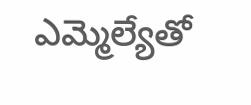ఎమ్మెల్యేతో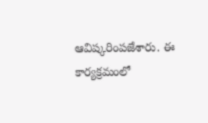ఆవిష్కరింపజేశారు. ఈ కార్యక్రమంలో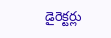డైరెక్టర్లు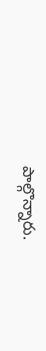పాల్గొన్నారు.